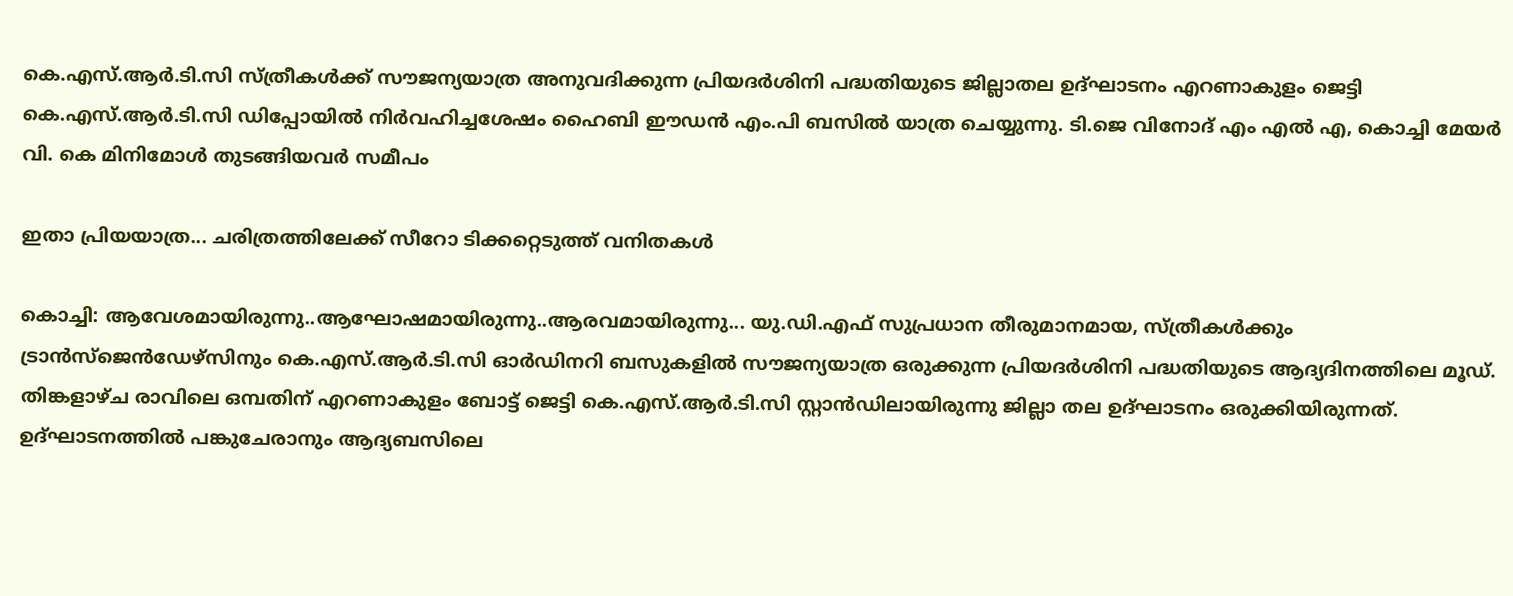കെ.എസ്.ആര്‍.ടി.സി സ്ത്രീകള്‍ക്ക് സൗജന്യയാത്ര അനുവദിക്കുന്ന പ്രിയദര്‍ശിനി പദ്ധതിയുടെ ജില്ലാതല ഉദ്ഘാടനം എറണാകുളം ജെട്ടി കെ.എസ്.ആർ.ടി.സി ഡിപ്പോയിൽ നിർവഹിച്ചശേഷം ഹൈബി ഈഡൻ എം.പി ബസിൽ യാത്ര ചെയ്യുന്നു. ടി.ജെ വിനോദ് എം എൽ എ, കൊച്ചി മേയർ വി. കെ മിനിമോൾ തുടങ്ങിയവർ സമീപം

ഇതാ പ്രിയയാത്ര... ചരിത്രത്തിലേക്ക് സീറോ ടിക്കറ്റെടുത്ത് വനിതകൾ

കൊച്ചി: ആവേശമായിരുന്നു..ആഘോഷമായിരുന്നു..ആരവമായിരുന്നു... യു.ഡി.എഫ് സുപ്രധാന തീരുമാനമായ, സ്ത്രീകൾക്കും ട്രാൻസ്ജെൻഡേഴ്സിനും കെ.എസ്.ആർ.ടി.സി ഓർഡിനറി ബസുകളിൽ സൗജന്യയാത്ര ഒരുക്കുന്ന പ്രിയദർശിനി പദ്ധതിയുടെ ആദ്യദിനത്തിലെ മൂഡ്. തിങ്കളാഴ്ച രാവിലെ ഒമ്പതിന് എറണാകുളം ബോട്ട് ജെട്ടി കെ.എസ്.ആർ.ടി.സി സ്റ്റാൻഡിലായിരുന്നു ജില്ലാ തല ഉദ്ഘാടനം ഒരുക്കിയിരുന്നത്. ഉദ്ഘാടനത്തിൽ പങ്കുചേരാനും ആദ്യബസിലെ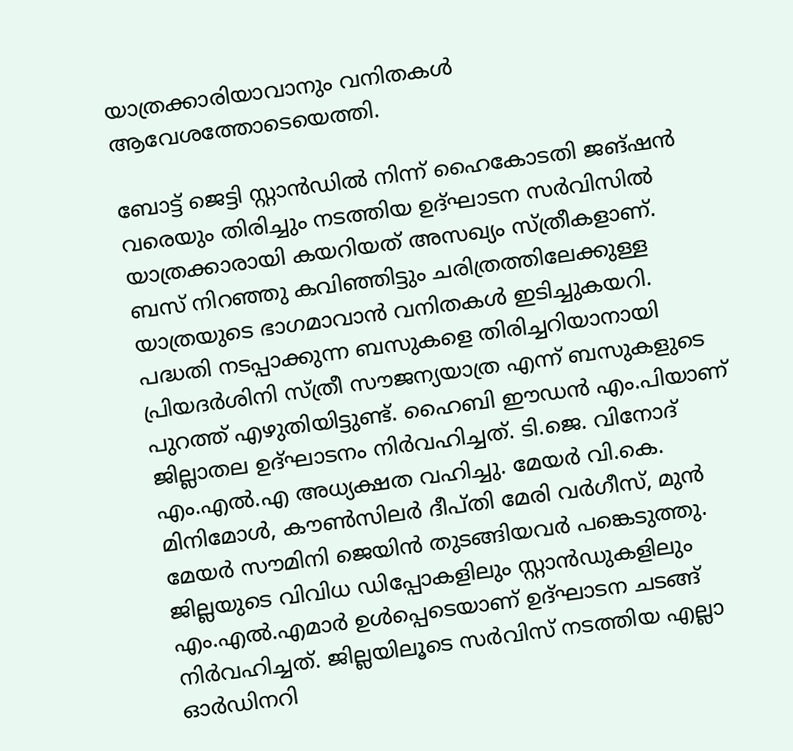യാത്രക്കാരിയാവാനും വനിതകൾ ആവേശത്തോടെയെത്തി.

ബോട്ട് ജെട്ടി സ്റ്റാൻഡിൽ നിന്ന് ഹൈകോടതി ജങ്ഷൻ വരെയും തിരിച്ചും നടത്തിയ ഉദ്ഘാടന സർവിസിൽ യാത്രക്കാരായി കയറിയത് അസഖ്യം സ്ത്രീകളാണ്. ബസ് നിറഞ്ഞു കവിഞ്ഞിട്ടും ചരിത്രത്തിലേക്കുള്ള യാത്രയുടെ ഭാഗമാവാൻ വനിതകൾ ഇടിച്ചുകയറി. പദ്ധതി നടപ്പാക്കുന്ന ബസുകളെ തിരിച്ചറിയാനായി പ്രിയദർശിനി സ്ത്രീ സൗജന്യയാത്ര എന്ന് ബസുകളുടെ പുറത്ത് എഴുതിയിട്ടുണ്ട്. ഹൈബി ഈഡൻ എം.പിയാണ് ജില്ലാതല ഉദ്ഘാടനം നിർവഹിച്ചത്. ടി.ജെ. വിനോദ് എം.എൽ.എ അധ്യക്ഷത വഹിച്ചു. മേയർ വി.കെ. മിനിമോൾ, കൗൺസിലർ ദീപ്തി മേരി വർഗീസ്, മുൻ മേയർ സൗമിനി ജെയിൻ തുടങ്ങിയവർ പങ്കെടുത്തു. ജില്ലയുടെ വിവിധ ഡിപ്പോകളിലും സ്റ്റാൻഡുകളിലും എം.എൽ.എമാർ ഉൾപ്പെടെയാണ് ഉദ്ഘാടന ചടങ്ങ് നിർവഹിച്ചത്. ജില്ലയിലൂടെ സർവിസ് നടത്തിയ എല്ലാ ഓർഡിനറി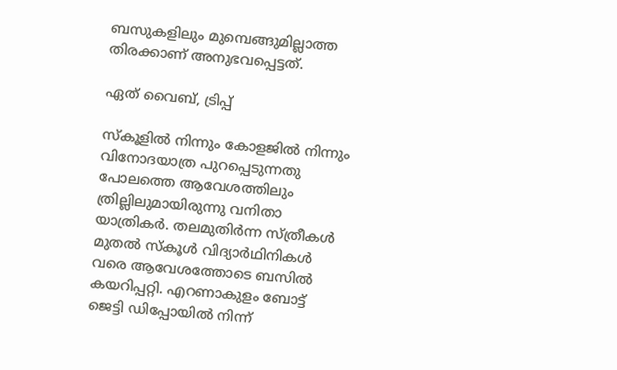ബസുകളിലും മുമ്പെങ്ങുമില്ലാത്ത തിരക്കാണ് അനുഭവപ്പെട്ടത്.

ഏത് വൈബ്, ട്രിപ്പ്

സ്കൂളിൽ നിന്നും കോളജിൽ നിന്നും വിനോദയാത്ര പുറപ്പെടുന്നതു പോലത്തെ ആവേശത്തിലും ത്രില്ലിലുമായിരുന്നു വനിതാ യാത്രികർ. തലമുതിർന്ന സ്ത്രീകൾ മുതൽ സ്കൂൾ വിദ്യാർഥിനികൾ വരെ ആവേശത്തോടെ ബസിൽ കയറിപ്പറ്റി. എറണാകുളം ബോട്ട് ജെട്ടി ഡിപ്പോയിൽ നിന്ന്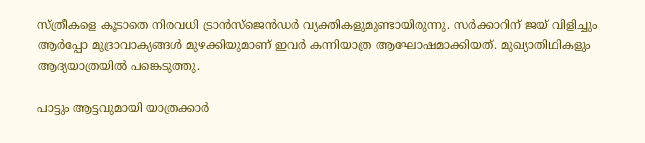സ്ത്രീകളെ കൂടാതെ നിരവധി ട്രാൻസ്ജെൻഡർ വ്യക്തികളുമുണ്ടായിരുന്നു. സർക്കാറിന് ജയ് വിളിച്ചും ആർപ്പോ മുദ്രാവാക്യങ്ങൾ മുഴക്കിയുമാണ് ഇവർ കന്നിയാത്ര ആഘോഷമാക്കിയത്. മുഖ്യാതിഥികളും ആദ്യയാത്രയിൽ പങ്കെടുത്തു.

പാട്ടും ആട്ടവുമായി യാത്രക്കാർ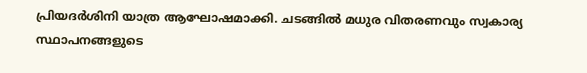പ്രിയദർശിനി യാത്ര ആഘോഷമാക്കി. ചടങ്ങിൽ മധുര വിതരണവും സ്വകാര്യ സ്ഥാപനങ്ങളുടെ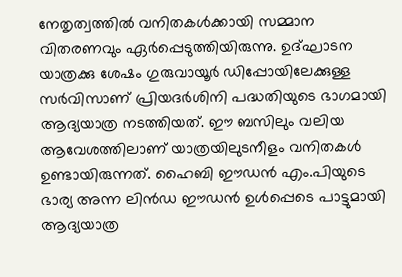നേതൃത്വത്തിൽ വനിതകൾക്കായി സമ്മാന വിതരണവും ഏർപ്പെടുത്തിയിരുന്നു. ഉദ്ഘാടന യാത്രക്കു ശേഷം ഗുരുവായൂർ ഡിപ്പോയിലേക്കുള്ള സർവിസാണ് പ്രിയദർശിനി പദ്ധതിയുടെ ഭാഗമാ‍യി ആദ്യയാത്ര നടത്തിയത്. ഈ ബസിലും വലിയ ആവേശത്തിലാണ് യാത്രയിലുടനീളം വനിതകൾ ഉണ്ടായിരുന്നത്. ഹൈബി ഈഡൻ എം.പിയുടെ ഭാര്യ അന്ന ലിൻഡ ഈഡൻ ഉൾപ്പെടെ പാട്ടുമായി ആദ്യയാത്ര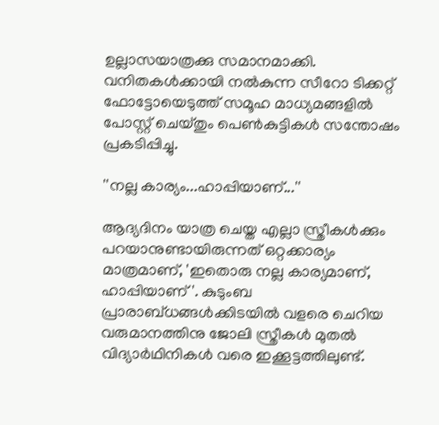ഉല്ലാസയാത്രക്കു സമാനമാക്കി. വനിതകൾക്കായി നൽകുന്ന സീറോ ടിക്കറ്റ് ഫോട്ടോയെടുത്ത് സമൂഹ മാധ്യമങ്ങളിൽ പോസ്റ്റ് ചെയ്തും പെൺകുട്ടികൾ സന്തോഷം പ്രകടിപ്പിച്ചു.

''നല്ല കാര്യം...ഹാപ്പിയാണ്...''

ആദ്യദിനം യാത്ര ചെയ്ത എല്ലാ സ്ത്രീകൾക്കും പറയാനുണ്ടായിരുന്നത് ഒറ്റക്കാര്യം മാത്രമാണ്, 'ഇതൊരു നല്ല കാര്യമാണ്, ഹാപ്പിയാണ്'. കുടുംബ പ്രാരാബ്ധങ്ങൾക്കിടയിൽ വളരെ ചെറിയ വരുമാനത്തിനു ജോലി സ്ത്രീകൾ മുതൽ വിദ്യാർഥിനികൾ വരെ ഇക്കൂട്ടത്തിലുണ്ട്.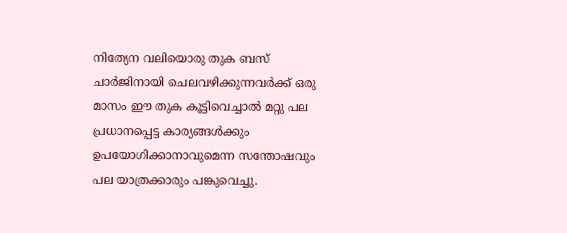നിത്യേന വലിയൊരു തുക ബസ് ചാർജിനായി ചെലവഴിക്കുന്നവർക്ക് ഒരു മാസം ഈ തുക കൂട്ടിവെച്ചാൽ മറ്റു പല പ്രധാനപ്പെട്ട കാര്യങ്ങൾക്കും ഉപയോഗിക്കാനാവുമെന്ന സന്തോഷവും പല യാത്രക്കാരും പങ്കുവെച്ചു.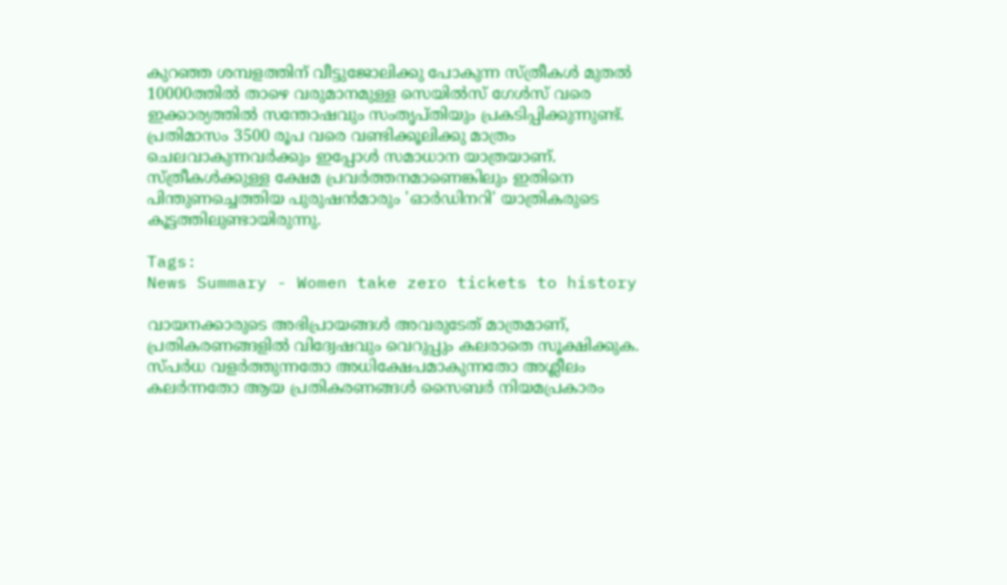കുറഞ്ഞ ശമ്പളത്തിന് വീട്ടുജോലിക്കു പോകുന്ന സ്ത്രീകൾ മുതൽ 10000ത്തിൽ താഴെ വരുമാനമുള്ള സെയിൽസ് ഗേൾസ് വരെ ഇക്കാര്യത്തിൽ സന്തോഷവും സംതൃപ്തിയും പ്രകടിപ്പിക്കുന്നുണ്ട്. പ്രതിമാസം 3500 രൂപ വരെ വണ്ടിക്കൂലിക്കു മാത്രം ചെലവാകുന്നവർക്കും ഇപ്പോൾ സമാധാന യാത്രയാണ്. സ്ത്രീകൾക്കുള്ള ക്ഷേമ പ്രവർത്തനമാണെങ്കിലും ഇതിനെ പിന്തുണച്ചെത്തിയ പുരുഷൻമാരും 'ഓർഡിനറി' യാത്രികരുടെ കൂട്ടത്തിലുണ്ടായിരുന്നു.

Tags:
News Summary - Women take zero tickets to history

വായനക്കാരുടെ അഭിപ്രായങ്ങള്‍ അവരുടേത് മാത്രമാണ്, പ്രതികരണങ്ങളിൽ വിദ്വേഷവും വെറുപ്പും കലരാതെ സൂക്ഷിക്കുക. സ്പർധ വളർത്തുന്നതോ അധിക്ഷേപമാകുന്നതോ അശ്ലീലം കലർന്നതോ ആയ പ്രതികരണങ്ങൾ സൈബർ നിയമപ്രകാരം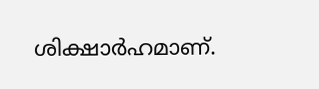ശിക്ഷാർഹമാണ്.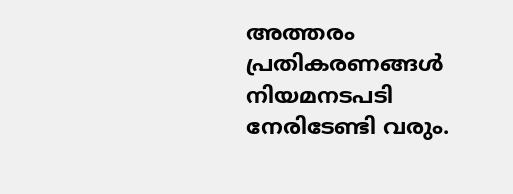അത്തരം പ്രതികരണങ്ങൾ നിയമനടപടി നേരിടേണ്ടി വരും.